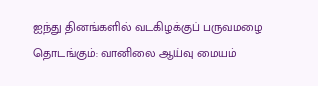ஐந்து தினங்களில் வடகிழக்குப் பருவமழை தொடங்கும்: வானிலை ஆய்வு மையம்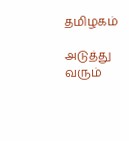தமிழகம்

அடுத்து வரும்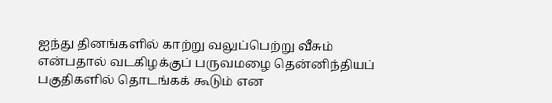ஐந்து தினங்களில் காற்று வலுப்பெற்று வீசும் என்பதால் வடகிழக்குப் பருவமழை தென்னிந்தியப் பகுதிகளில் தொடங்கக் கூடும் என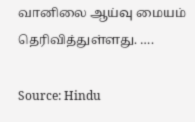வானிலை ஆய்வு மையம் தெரிவித்துள்ளது. ….

Source: Hindu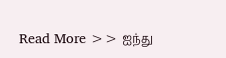Read More >> ஐந்து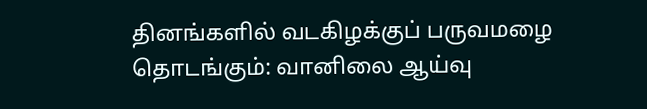தினங்களில் வடகிழக்குப் பருவமழை தொடங்கும்: வானிலை ஆய்வு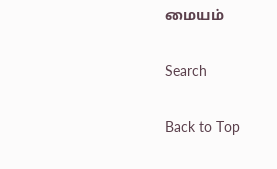மையம்

Search

Back to Top